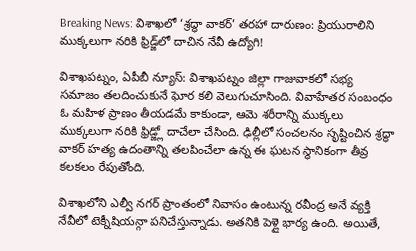Breaking News: విశాఖలో ‘శ్రద్ధా వాకర్’ తరహా దారుణం: ప్రియురాలిని ముక్కలుగా నరికి ఫ్రిడ్జ్‌లో దాచిన నేవీ ఉద్యోగి!

విశాఖపట్నం, ఏపీబీ న్యూస్: విశాఖపట్నం జిల్లా గాజువాకలో సభ్య సమాజం తలదించుకునే ఘోర కలి వెలుగుచూసింది. వివాహేతర సంబంధం ఓ మహిళ ప్రాణం తీయడమే కాకుండా, ఆమె శరీరాన్ని ముక్కలు ముక్కలుగా నరికి ఫ్రిడ్జ్లో దాచేలా చేసింది. ఢిల్లీలో సంచలనం సృష్టించిన శ్రద్ధా వాకర్ హత్య ఉదంతాన్ని తలపించేలా ఉన్న ఈ ఘటన స్థానికంగా తీవ్ర కలకలం రేపుతోంది.

విశాఖలోని ఎల్వీ నగర్ ప్రాంతంలో నివాసం ఉంటున్న రవీంద్ర అనే వ్యక్తి నేవీలో టెక్నీషియన్గా పనిచేస్తున్నాడు. అతనికి పెళ్లై భార్య ఉంది. అయితే,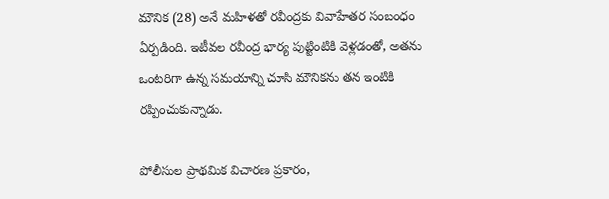మౌనిక (28) అనే మహిళతో రవీంద్రకు వివాహేతర సంబంధం ఏర్పడింది. ఇటీవల రవీంద్ర భార్య పుట్టింటికి వెళ్లడంతో, అతను ఒంటరిగా ఉన్న సమయాన్ని చూసి మౌనికను తన ఇంటికి రప్పించుకున్నాడు.

పోలీసుల ప్రాథమిక విచారణ ప్రకారం,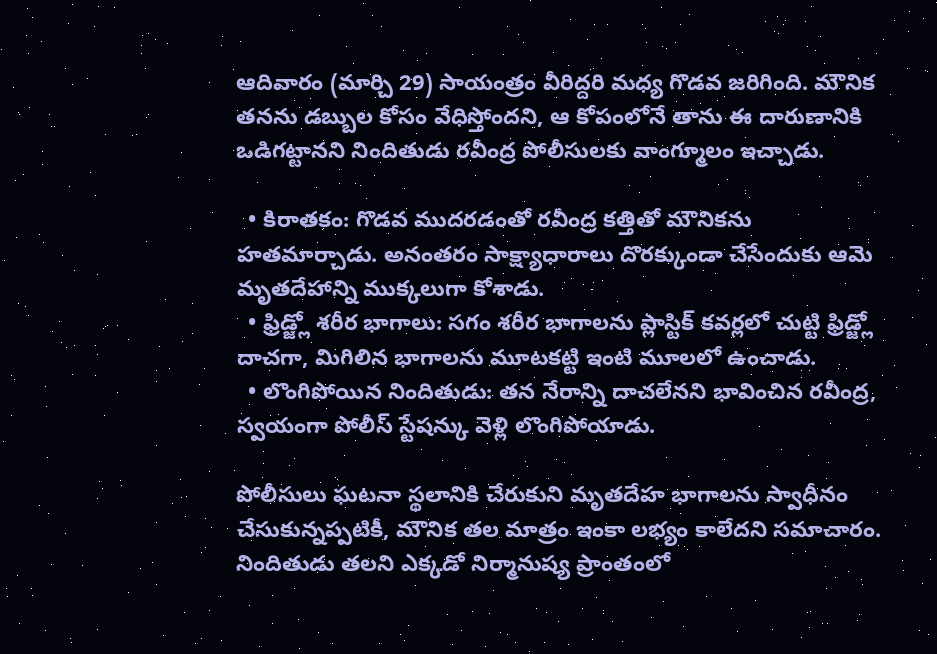ఆదివారం (మార్చి 29) సాయంత్రం వీరిద్దరి మధ్య గొడవ జరిగింది. మౌనిక తనను డబ్బుల కోసం వేధిస్తోందని, ఆ కోపంలోనే తాను ఈ దారుణానికి ఒడిగట్టానని నిందితుడు రవీంద్ర పోలీసులకు వాంగ్మూలం ఇచ్చాడు.

  • కిరాతకం: గొడవ ముదరడంతో రవీంద్ర కత్తితో మౌనికను హతమార్చాడు. అనంతరం సాక్ష్యాధారాలు దొరక్కుండా చేసేందుకు ఆమె మృతదేహాన్ని ముక్కలుగా కోశాడు.
  • ఫ్రిడ్జ్లో శరీర భాగాలు: సగం శరీర భాగాలను ప్లాస్టిక్ కవర్లలో చుట్టి ఫ్రిడ్జ్లో దాచగా, మిగిలిన భాగాలను మూటకట్టి ఇంటి మూలలో ఉంచాడు.
  • లొంగిపోయిన నిందితుడు: తన నేరాన్ని దాచలేనని భావించిన రవీంద్ర, స్వయంగా పోలీస్ స్టేషన్కు వెళ్లి లొంగిపోయాడు.

పోలీసులు ఘటనా స్థలానికి చేరుకుని మృతదేహ భాగాలను స్వాధీనం చేసుకున్నప్పటికీ, మౌనిక తల మాత్రం ఇంకా లభ్యం కాలేదని సమాచారం. నిందితుడు తలని ఎక్కడో నిర్మానుష్య ప్రాంతంలో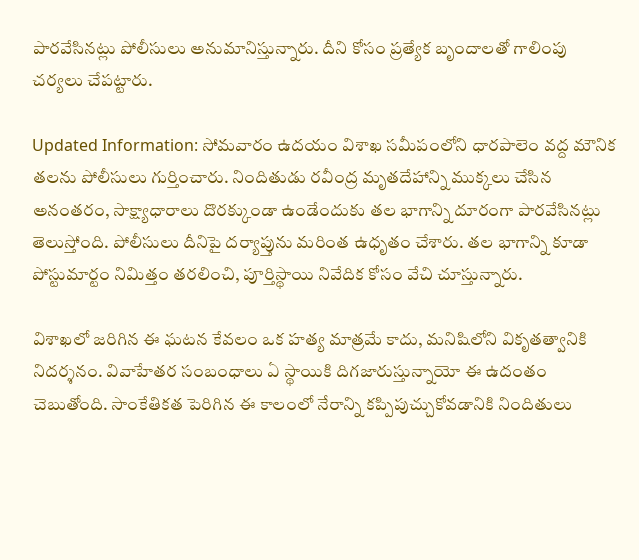పారవేసినట్లు పోలీసులు అనుమానిస్తున్నారు. దీని కోసం ప్రత్యేక బృందాలతో గాలింపు చర్యలు చేపట్టారు.

Updated Information: సోమవారం ఉదయం విశాఖ సమీపంలోని ధారపాలెం వద్ద మౌనిక తలను పోలీసులు గుర్తించారు. నిందితుడు రవీంద్ర మృతదేహాన్ని ముక్కలు చేసిన అనంతరం, సాక్ష్యాధారాలు దొరక్కుండా ఉండేందుకు తల భాగాన్ని దూరంగా పారవేసినట్లు తెలుస్తోంది. పోలీసులు దీనిపై దర్యాప్తును మరింత ఉధృతం చేశారు. తల భాగాన్ని కూడా పోస్టుమార్టం నిమిత్తం తరలించి, పూర్తిస్థాయి నివేదిక కోసం వేచి చూస్తున్నారు.

విశాఖలో జరిగిన ఈ ఘటన కేవలం ఒక హత్య మాత్రమే కాదు, మనిషిలోని వికృతత్వానికి నిదర్శనం. వివాహేతర సంబంధాలు ఏ స్థాయికి దిగజారుస్తున్నాయో ఈ ఉదంతం చెబుతోంది. సాంకేతికత పెరిగిన ఈ కాలంలో నేరాన్ని కప్పిపుచ్చుకోవడానికి నిందితులు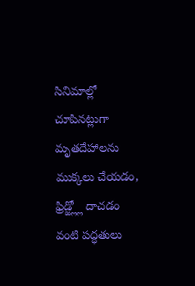సినిమాల్లో చూపినట్లుగా మృతదేహాలను ముక్కలు చేయడం, ఫ్రిడ్జ్ల్లో దాచడం వంటి పద్ధతులు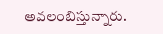అవలంబిస్తున్నారు.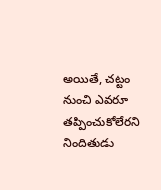అయితే, చట్టం నుంచి ఎవరూ తప్పించుకోలేరని నిందితుడు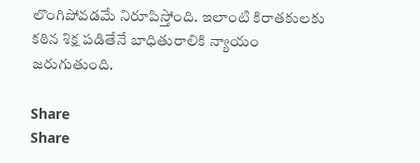లొంగిపోవడమే నిరూపిస్తోంది. ఇలాంటి కిరాతకులకు కఠిన శిక్ష పడితేనే బాధితురాలికి న్యాయం జరుగుతుంది.

Share
Share